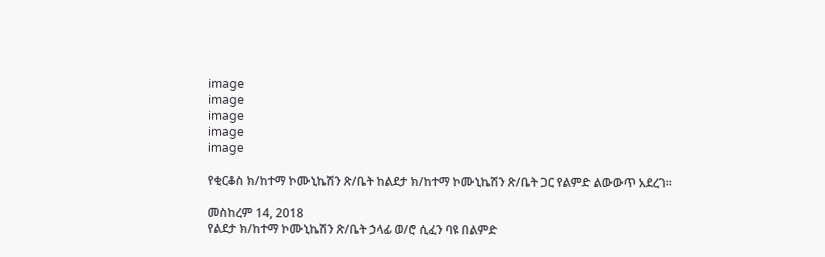image
image
image
image
image

የቂርቆስ ክ/ከተማ ኮሙኒኬሽን ጽ/ቤት ከልደታ ክ/ከተማ ኮሙኒኬሽን ጽ/ቤት ጋር የልምድ ልውውጥ አደረገ።

መስከረም 14, 2018
የልደታ ክ/ከተማ ኮሙኒኬሽን ጽ/ቤት ኃላፊ ወ/ሮ ሲፈን ባዩ በልምድ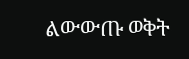ልውውጡ ወቅት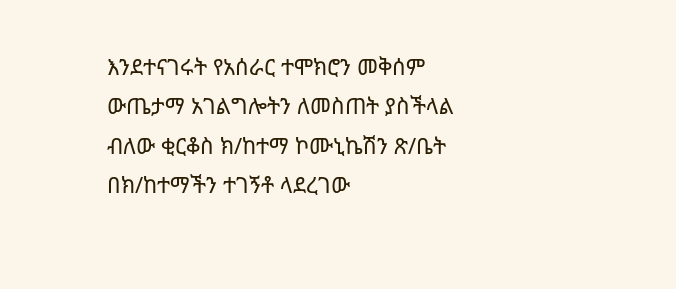እንደተናገሩት የአሰራር ተሞክሮን መቅሰም ውጤታማ አገልግሎትን ለመስጠት ያስችላል ብለው ቂርቆስ ክ/ከተማ ኮሙኒኬሽን ጽ/ቤት በክ/ከተማችን ተገኝቶ ላደረገው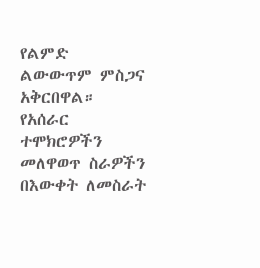የልምድ ልውውጥም ምስጋና አቅርበዋል። የአሰራር ተሞክሮዎችን መለዋወጥ ስራዎችን በእውቀት ለመስራት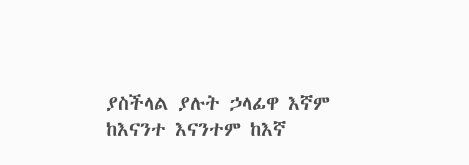ያስችላል ያሉት ኃላፊዋ እኛም ከእናንተ እናንተም ከእኛ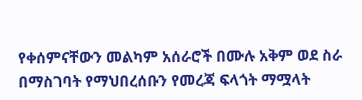የቀሰምናቸውን መልካም አሰራሮች በሙሉ አቅም ወደ ስራ በማስገባት የማህበረሰቡን የመረጃ ፍላጎት ማሟላት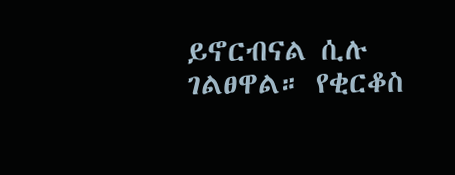ይኖርብናል ሲሉ ገልፀዋል። የቂርቆስ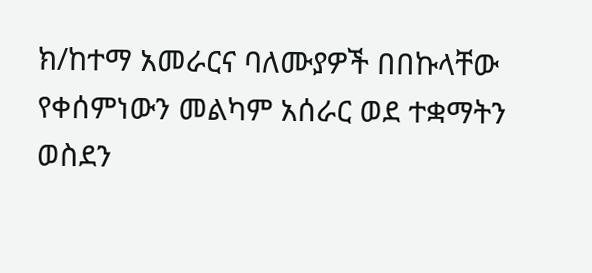ክ/ከተማ አመራርና ባለሙያዎች በበኩላቸው የቀሰምነውን መልካም አሰራር ወደ ተቋማትን ወስደን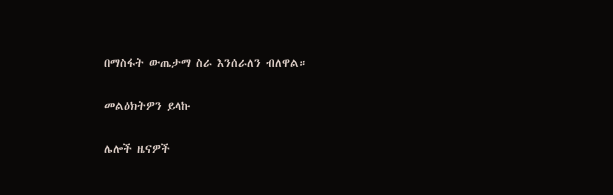በማስፋት ውጤታማ ስራ እንሰራለን ብለዋል።

መልዕክትዎን ይላኩ

ሌሎች ዜናዎች